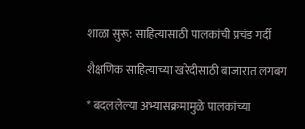शाळा सुरू: साहित्यासाठी पालकांची प्रचंड गर्दी

शैक्षणिक साहित्याच्या खरेदीसाठी बाजारात लगबग

* बदललेल्या अभ्यासक्रमामुळे पालकांच्या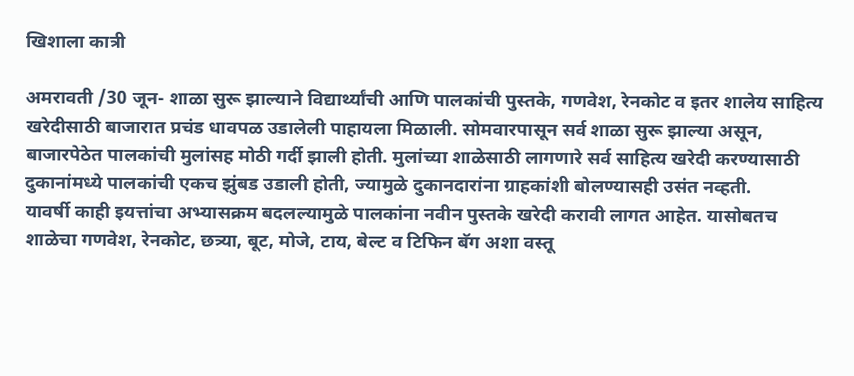खिशाला कात्री

अमरावती /30 जून- शाळा सुरू झाल्याने विद्यार्थ्यांची आणि पालकांची पुस्तके, गणवेश, रेनकोट व इतर शालेय साहित्य खरेदीसाठी बाजारात प्रचंड धावपळ उडालेली पाहायला मिळाली. सोमवारपासून सर्व शाळा सुरू झाल्या असून, बाजारपेठेत पालकांची मुलांसह मोठी गर्दी झाली होती. मुलांच्या शाळेसाठी लागणारे सर्व साहित्य खरेदी करण्यासाठी दुकानांमध्ये पालकांची एकच झुंबड उडाली होती, ज्यामुळे दुकानदारांना ग्राहकांशी बोलण्यासही उसंत नव्हती.
यावर्षी काही इयत्तांचा अभ्यासक्रम बदलल्यामुळे पालकांना नवीन पुस्तके खरेदी करावी लागत आहेत. यासोबतच शाळेचा गणवेश, रेनकोट, छत्र्या, बूट, मोजे, टाय, बेल्ट व टिफिन बॅग अशा वस्तू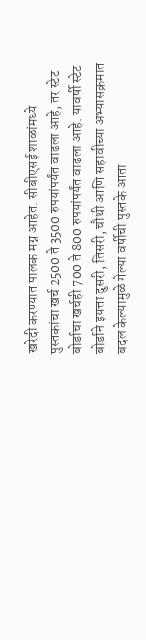खरेदी करण्यात पालक मग्न आहेत. सीबीएसई शाळांमध्ये पुस्तकांचा खर्च 2500 ते 3500 रुपयांपर्यंत वाढला आहे, तर स्टेट बोर्डाचा खर्चही 700 ते 800 रुपयांपर्यंत वाढला आहे. यावर्षी स्टेट बोर्डाने इयत्ता दुसरी, तिसरी, चौथी आणि सहावीच्या अभ्यासक्रमात बदल केल्यामुळे गेल्या वर्षीची पुस्तके आता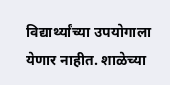विद्यार्थ्यांच्या उपयोगाला येणार नाहीत. शाळेच्या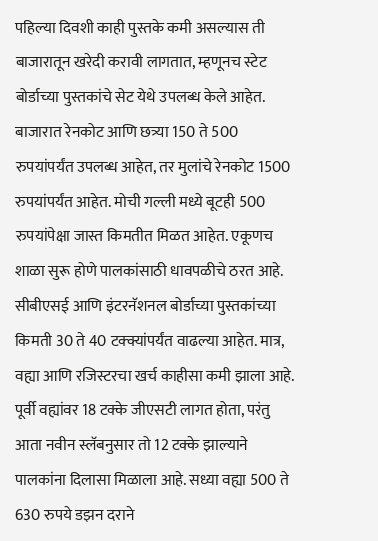पहिल्या दिवशी काही पुस्तके कमी असल्यास ती बाजारातून खरेदी करावी लागतात, म्हणूनच स्टेट बोर्डाच्या पुस्तकांचे सेट येथे उपलब्ध केले आहेत. बाजारात रेनकोट आणि छत्र्या 150 ते 500 रुपयांपर्यंत उपलब्ध आहेत, तर मुलांचे रेनकोट 1500 रुपयांपर्यंत आहेत. मोची गल्ली मध्ये बूटही 500 रुपयांपेक्षा जास्त किमतीत मिळत आहेत. एकूणच शाळा सुरू होणे पालकांसाठी धावपळीचे ठरत आहे. सीबीएसई आणि इंटरनॅशनल बोर्डाच्या पुस्तकांच्या किमती 30 ते 40 टक्क्यांपर्यंत वाढल्या आहेत. मात्र, वह्या आणि रजिस्टरचा खर्च काहीसा कमी झाला आहे. पूर्वी वह्यांवर 18 टक्के जीएसटी लागत होता, परंतु आता नवीन स्लॅबनुसार तो 12 टक्के झाल्याने पालकांना दिलासा मिळाला आहे. सध्या वह्या 500 ते 630 रुपये डझन दराने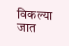विकल्या जात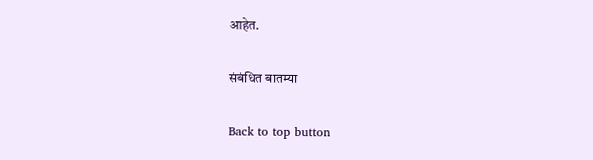आहेत.

संबंधित बातम्या

Back to top button